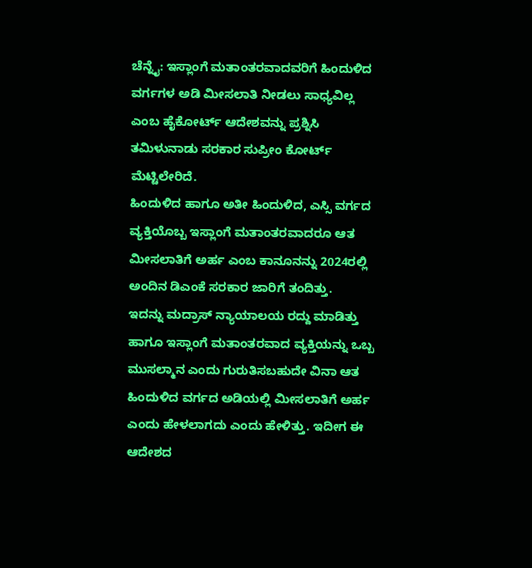ಚೆನ್ನೈ: ಇಸ್ಲಾಂಗೆ ಮತಾಂತರವಾದವರಿಗೆ ಹಿಂದುಳಿದ ವರ್ಗಗಳ ಅಡಿ ಮೀಸಲಾತಿ ನೀಡಲು ಸಾಧ್ಯವಿಲ್ಲ ಎಂಬ ಹೈಕೋರ್ಟ್ ಆದೇಶವನ್ನು ಪ್ರಶ್ನಿಸಿ ತಮಿಳುನಾಡು ಸರಕಾರ ಸುಪ್ರೀಂ ಕೋರ್ಟ್ ಮೆಟ್ಟಿಲೇರಿದೆ.
ಹಿಂದುಳಿದ ಹಾಗೂ ಅತೀ ಹಿಂದುಳಿದ, ಎಸ್ಸಿ ವರ್ಗದ ವ್ಯಕ್ತಿಯೊಬ್ಬ ಇಸ್ಲಾಂಗೆ ಮತಾಂತರವಾದರೂ ಆತ ಮೀಸಲಾತಿಗೆ ಅರ್ಹ ಎಂಬ ಕಾನೂನನ್ನು 2024ರಲ್ಲಿ ಅಂದಿನ ಡಿಎಂಕೆ ಸರಕಾರ ಜಾರಿಗೆ ತಂದಿತ್ತು.
ಇದನ್ನು ಮದ್ರಾಸ್ ನ್ಯಾಯಾಲಯ ರದ್ದು ಮಾಡಿತ್ತು ಹಾಗೂ ಇಸ್ಲಾಂಗೆ ಮತಾಂತರವಾದ ವ್ಯಕ್ತಿಯನ್ನು ಒಬ್ಬ ಮುಸಲ್ಮಾನ ಎಂದು ಗುರುತಿಸಬಹುದೇ ವಿನಾ ಆತ ಹಿಂದುಳಿದ ವರ್ಗದ ಅಡಿಯಲ್ಲಿ ಮೀಸಲಾತಿಗೆ ಅರ್ಹ ಎಂದು ಹೇಳಲಾಗದು ಎಂದು ಹೇಳಿತ್ತು. ಇದೀಗ ಈ ಆದೇಶದ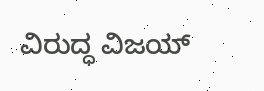ವಿರುದ್ಧ ವಿಜಯ್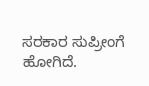ಸರಕಾರ ಸುಪ್ರೀಂಗೆ ಹೋಗಿದೆ.